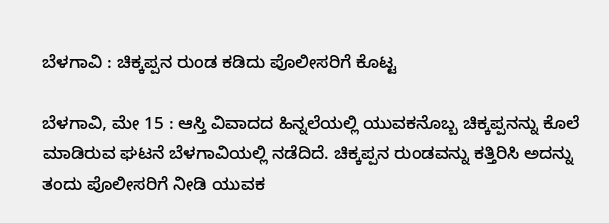ಬೆಳಗಾವಿ : ಚಿಕ್ಕಪ್ಪನ ರುಂಡ ಕಡಿದು ಪೊಲೀಸರಿಗೆ ಕೊಟ್ಟ

ಬೆಳಗಾವಿ, ಮೇ 15 : ಆಸ್ತಿ ವಿವಾದದ ಹಿನ್ನಲೆಯಲ್ಲಿ ಯುವಕನೊಬ್ಬ ಚಿಕ್ಕಪ್ಪನನ್ನು ಕೊಲೆ ಮಾಡಿರುವ ಘಟನೆ ಬೆಳಗಾವಿಯಲ್ಲಿ ನಡೆದಿದೆ. ಚಿಕ್ಕಪ್ಪನ ರುಂಡವನ್ನು ಕತ್ತಿರಿಸಿ ಅದನ್ನು ತಂದು ಪೊಲೀಸರಿಗೆ ನೀಡಿ ಯುವಕ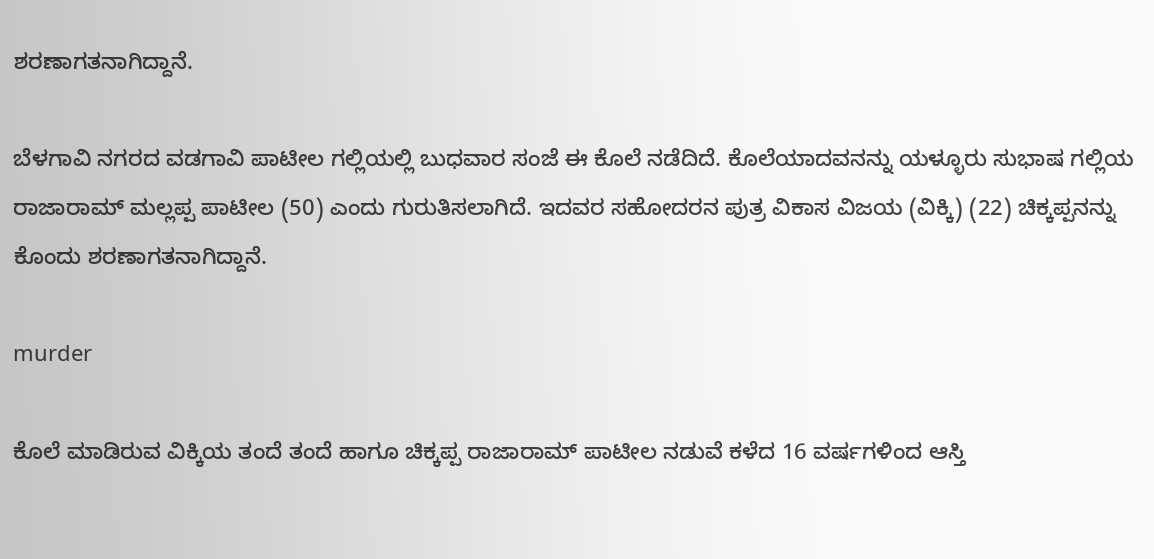ಶರಣಾಗತನಾಗಿದ್ದಾನೆ.

ಬೆಳಗಾವಿ ನಗರದ ವಡಗಾವಿ ಪಾಟೀಲ ಗಲ್ಲಿಯಲ್ಲಿ ಬುಧವಾರ ಸಂಜೆ ಈ ಕೊಲೆ ನಡೆದಿದೆ. ಕೊಲೆಯಾದವನನ್ನು ಯಳ್ಳೂರು ಸುಭಾಷ ಗಲ್ಲಿಯ ರಾಜಾರಾಮ್‌ ಮಲ್ಲಪ್ಪ ಪಾಟೀಲ (50) ಎಂದು ಗುರುತಿಸಲಾಗಿದೆ. ಇದವರ ಸಹೋದರನ ಪುತ್ರ ವಿಕಾಸ ವಿಜಯ (ವಿಕ್ಕಿ) (22) ಚಿಕ್ಕಪ್ಪನನ್ನು ಕೊಂದು ಶರಣಾಗತನಾಗಿದ್ದಾನೆ.

murder

ಕೊಲೆ ಮಾಡಿರುವ ವಿಕ್ಕಿಯ ತಂದೆ ತಂದೆ ಹಾಗೂ ಚಿಕ್ಕಪ್ಪ ರಾಜಾರಾಮ್‌ ಪಾಟೀಲ ನಡುವೆ ಕಳೆದ 16 ವರ್ಷಗಳಿಂದ ಆಸ್ತಿ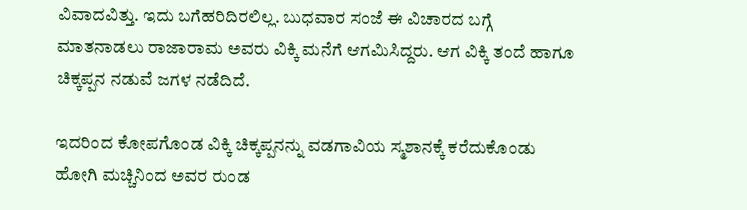ವಿವಾದವಿತ್ತು. ಇದು ಬಗೆಹರಿದಿರಲಿಲ್ಲ. ಬುಧವಾರ ಸಂಜೆ ಈ ವಿಚಾರದ ಬಗ್ಗೆ ಮಾತನಾಡಲು ರಾಜಾರಾಮ ಅವರು ವಿಕ್ಕಿ ಮನೆಗೆ ಆಗಮಿಸಿದ್ದರು. ಆಗ ವಿಕ್ಕಿ ತಂದೆ ಹಾಗೂ ಚಿಕ್ಕಪ್ಪನ ನಡುವೆ ಜಗಳ ನಡೆದಿದೆ.

ಇದರಿಂದ ಕೋಪಗೊಂಡ ವಿಕ್ಕಿ ಚಿಕ್ಕಪ್ಪನನ್ನು ವಡಗಾವಿಯ ಸ್ಮಶಾನಕ್ಕೆ ಕರೆದುಕೊಂಡು ಹೋಗಿ ಮಚ್ಚಿನಿಂದ ಅವರ ರುಂಡ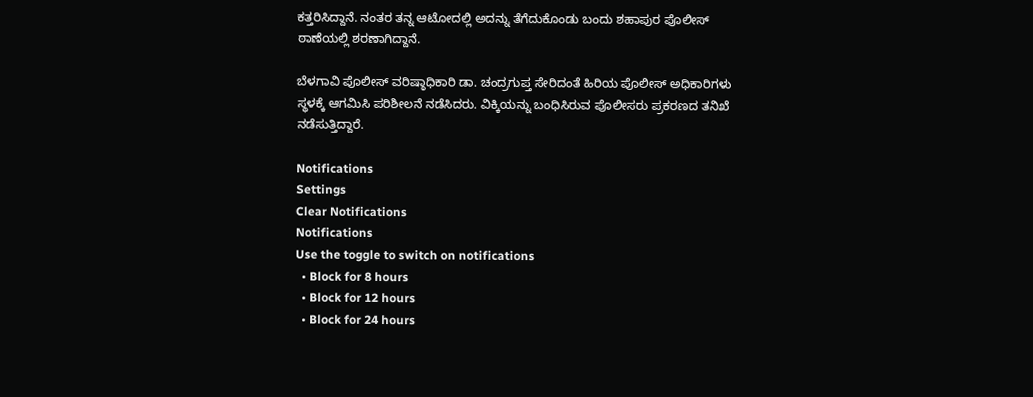ಕತ್ತರಿಸಿದ್ದಾನೆ. ನಂತರ ತನ್ನ ಆಟೋದಲ್ಲಿ ಅದನ್ನು ತೆಗೆದುಕೊಂಡು ಬಂದು ಶಹಾಪುರ ಪೊಲೀಸ್‌ ಠಾಣೆಯಲ್ಲಿ ಶರಣಾಗಿದ್ದಾನೆ.

ಬೆಳಗಾವಿ ಪೊಲೀಸ್ ವರಿಷ್ಠಾಧಿಕಾರಿ ಡಾ. ಚಂದ್ರಗುಪ್ತ ಸೇರಿದಂತೆ ಹಿರಿಯ ಪೊಲೀಸ್‌ ಅಧಿಕಾರಿಗಳು ಸ್ಥಳಕ್ಕೆ ಆಗಮಿಸಿ ಪರಿಶೀಲನೆ ನಡೆಸಿದರು. ವಿಕ್ಕಿಯನ್ನು ಬಂಧಿಸಿರುವ ಪೊಲೀಸರು ಪ್ರಕರಣದ ತನಿಖೆ ನಡೆಸುತ್ತಿದ್ದಾರೆ.

Notifications
Settings
Clear Notifications
Notifications
Use the toggle to switch on notifications
  • Block for 8 hours
  • Block for 12 hours
  • Block for 24 hours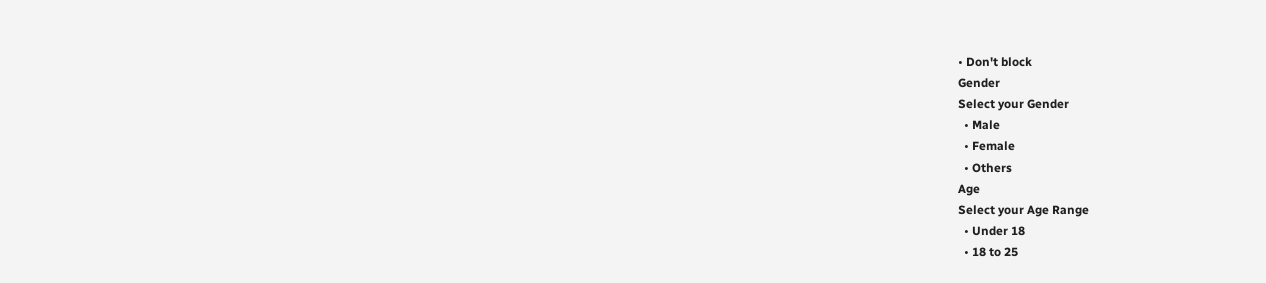• Don't block
Gender
Select your Gender
  • Male
  • Female
  • Others
Age
Select your Age Range
  • Under 18
  • 18 to 25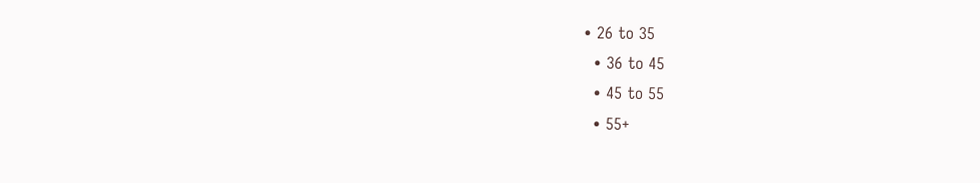• 26 to 35
  • 36 to 45
  • 45 to 55
  • 55+